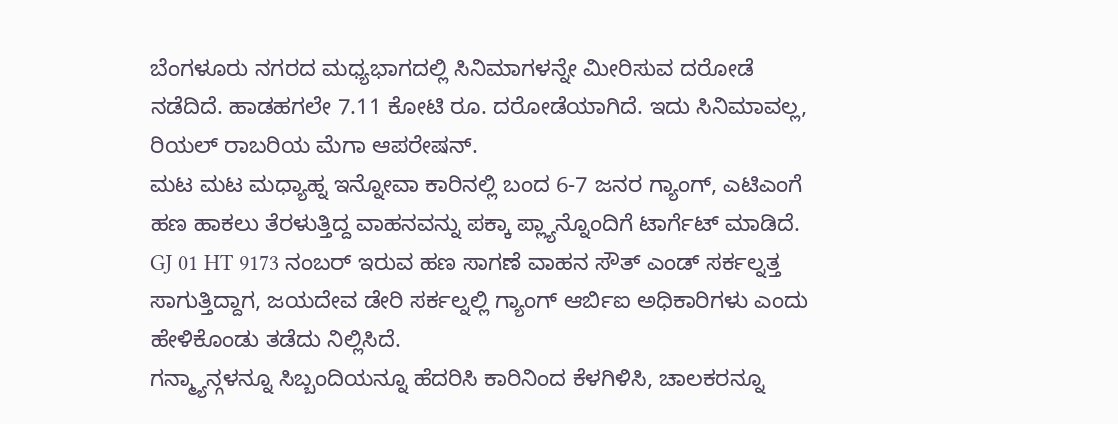ಬೆಂಗಳೂರು ನಗರದ ಮಧ್ಯಭಾಗದಲ್ಲಿ ಸಿನಿಮಾಗಳನ್ನೇ ಮೀರಿಸುವ ದರೋಡೆ ನಡೆದಿದೆ. ಹಾಡಹಗಲೇ 7.11 ಕೋಟಿ ರೂ. ದರೋಡೆಯಾಗಿದೆ. ಇದು ಸಿನಿಮಾವಲ್ಲ, ರಿಯಲ್ ರಾಬರಿಯ ಮೆಗಾ ಆಪರೇಷನ್.
ಮಟ ಮಟ ಮಧ್ಯಾಹ್ನ ಇನ್ನೋವಾ ಕಾರಿನಲ್ಲಿ ಬಂದ 6-7 ಜನರ ಗ್ಯಾಂಗ್, ಎಟಿಎಂಗೆ ಹಣ ಹಾಕಲು ತೆರಳುತ್ತಿದ್ದ ವಾಹನವನ್ನು ಪಕ್ಕಾ ಪ್ಲ್ಯಾನ್ನೊಂದಿಗೆ ಟಾರ್ಗೆಟ್ ಮಾಡಿದೆ. GJ 01 HT 9173 ನಂಬರ್ ಇರುವ ಹಣ ಸಾಗಣೆ ವಾಹನ ಸೌತ್ ಎಂಡ್ ಸರ್ಕಲ್ನತ್ತ ಸಾಗುತ್ತಿದ್ದಾಗ, ಜಯದೇವ ಡೇರಿ ಸರ್ಕಲ್ನಲ್ಲಿ ಗ್ಯಾಂಗ್ ಆರ್ಬಿಐ ಅಧಿಕಾರಿಗಳು ಎಂದು ಹೇಳಿಕೊಂಡು ತಡೆದು ನಿಲ್ಲಿಸಿದೆ.
ಗನ್ಮ್ಯಾನ್ಗಳನ್ನೂ ಸಿಬ್ಬಂದಿಯನ್ನೂ ಹೆದರಿಸಿ ಕಾರಿನಿಂದ ಕೆಳಗಿಳಿಸಿ, ಚಾಲಕರನ್ನೂ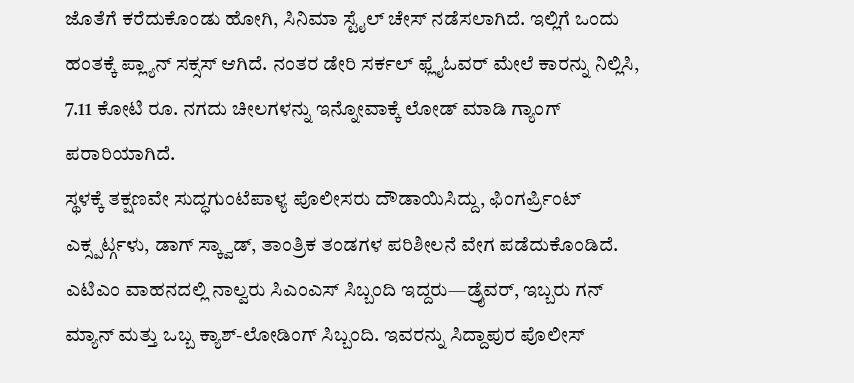ಜೊತೆಗೆ ಕರೆದುಕೊಂಡು ಹೋಗಿ, ಸಿನಿಮಾ ಸ್ಟೈಲ್ ಚೇಸ್ ನಡೆಸಲಾಗಿದೆ. ಇಲ್ಲಿಗೆ ಒಂದು ಹಂತಕ್ಕೆ ಪ್ಲ್ಯಾನ್ ಸಕ್ಸಸ್ ಆಗಿದೆ. ನಂತರ ಡೇರಿ ಸರ್ಕಲ್ ಫ್ಲೈಓವರ್ ಮೇಲೆ ಕಾರನ್ನು ನಿಲ್ಲಿಸಿ, 7.11 ಕೋಟಿ ರೂ. ನಗದು ಚೀಲಗಳನ್ನು ಇನ್ನೋವಾಕ್ಕೆ ಲೋಡ್ ಮಾಡಿ ಗ್ಯಾಂಗ್ ಪರಾರಿಯಾಗಿದೆ.
ಸ್ಥಳಕ್ಕೆ ತಕ್ಷಣವೇ ಸುದ್ಧಗುಂಟೆಪಾಳ್ಯ ಪೊಲೀಸರು ದೌಡಾಯಿಸಿದ್ದು, ಫಿಂಗರ್ಪ್ರಿಂಟ್ ಎಕ್ಸ್ಪರ್ಟ್ಗಳು, ಡಾಗ್ ಸ್ಕ್ವಾಡ್, ತಾಂತ್ರಿಕ ತಂಡಗಳ ಪರಿಶೀಲನೆ ವೇಗ ಪಡೆದುಕೊಂಡಿದೆ. ಎಟಿಎಂ ವಾಹನದಲ್ಲಿ ನಾಲ್ವರು ಸಿಎಂಎಸ್ ಸಿಬ್ಬಂದಿ ಇದ್ದರು—ಡ್ರೈವರ್, ಇಬ್ಬರು ಗನ್ ಮ್ಯಾನ್ ಮತ್ತು ಒಬ್ಬ ಕ್ಯಾಶ್-ಲೋಡಿಂಗ್ ಸಿಬ್ಬಂದಿ. ಇವರನ್ನು ಸಿದ್ದಾಪುರ ಪೊಲೀಸ್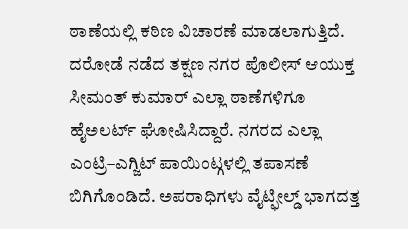ಠಾಣೆಯಲ್ಲಿ ಕಠಿಣ ವಿಚಾರಣೆ ಮಾಡಲಾಗುತ್ತಿದೆ.
ದರೋಡೆ ನಡೆದ ತಕ್ಷಣ ನಗರ ಪೊಲೀಸ್ ಆಯುಕ್ತ ಸೀಮಂತ್ ಕುಮಾರ್ ಎಲ್ಲಾ ಠಾಣೆಗಳಿಗೂ ಹೈಅಲರ್ಟ್ ಘೋಷಿಸಿದ್ದಾರೆ. ನಗರದ ಎಲ್ಲಾ ಎಂಟ್ರಿ–ಎಗ್ಜಿಟ್ ಪಾಯಿಂಟ್ಗಳಲ್ಲಿ ತಪಾಸಣೆ ಬಿಗಿಗೊಂಡಿದೆ. ಅಪರಾಧಿಗಳು ವೈಟ್ಫೀಲ್ಡ್ ಭಾಗದತ್ತ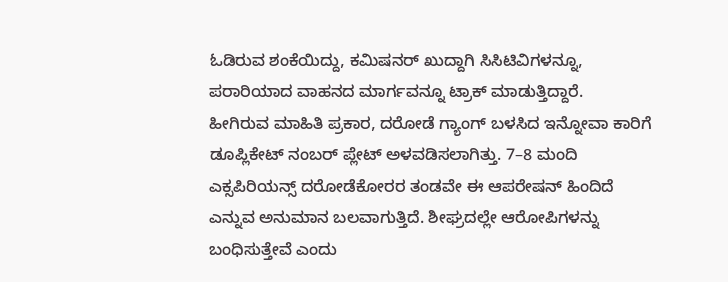ಓಡಿರುವ ಶಂಕೆಯಿದ್ದು, ಕಮಿಷನರ್ ಖುದ್ದಾಗಿ ಸಿಸಿಟಿವಿಗಳನ್ನೂ, ಪರಾರಿಯಾದ ವಾಹನದ ಮಾರ್ಗವನ್ನೂ ಟ್ರಾಕ್ ಮಾಡುತ್ತಿದ್ದಾರೆ.
ಹೀಗಿರುವ ಮಾಹಿತಿ ಪ್ರಕಾರ, ದರೋಡೆ ಗ್ಯಾಂಗ್ ಬಳಸಿದ ಇನ್ನೋವಾ ಕಾರಿಗೆ ಡೂಪ್ಲಿಕೇಟ್ ನಂಬರ್ ಪ್ಲೇಟ್ ಅಳವಡಿಸಲಾಗಿತ್ತು. 7–8 ಮಂದಿ ಎಕ್ಸಪಿರಿಯನ್ಸ್ ದರೋಡೆಕೋರರ ತಂಡವೇ ಈ ಆಪರೇಷನ್ ಹಿಂದಿದೆ ಎನ್ನುವ ಅನುಮಾನ ಬಲವಾಗುತ್ತಿದೆ. ಶೀಘ್ರದಲ್ಲೇ ಆರೋಪಿಗಳನ್ನು ಬಂಧಿಸುತ್ತೇವೆ ಎಂದು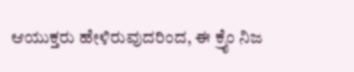ಆಯುಕ್ತರು ಹೇಳಿರುವುದರಿಂದ, ಈ ಕ್ರೈಂ ನಿಜ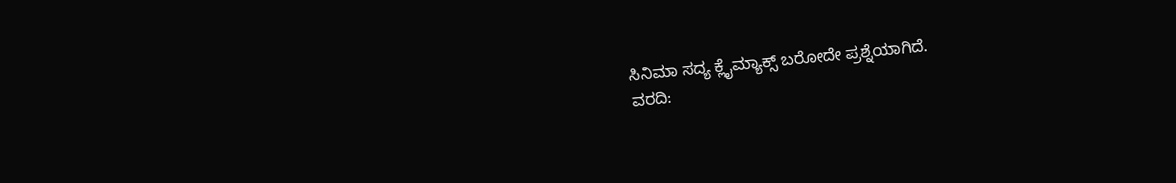ಸಿನಿಮಾ ಸದ್ಯ ಕ್ಲೈಮ್ಯಾಕ್ಸ್ ಬರೋದೇ ಪ್ರಶ್ನೆಯಾಗಿದೆ.
ವರದಿ: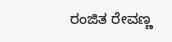ರಂಜಿತ ರೇವಣ್ಣ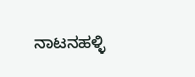ನಾಟನಹಳ್ಳಿ